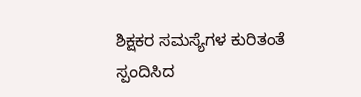ಶಿಕ್ಷಕರ ಸಮಸ್ಯೆಗಳ ಕುರಿತಂತೆ ಸ್ಪಂದಿಸಿದ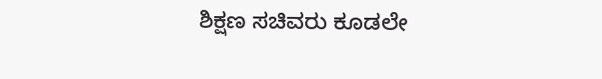ಶಿಕ್ಷಣ ಸಚಿವರು ಕೂಡಲೇ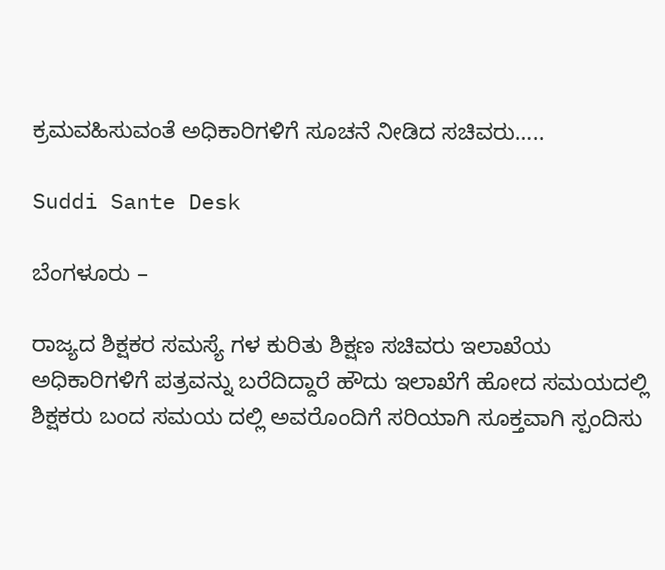ಕ್ರಮವಹಿಸುವಂತೆ ಅಧಿಕಾರಿಗಳಿಗೆ ಸೂಚನೆ ನೀಡಿದ ಸಚಿವರು…..

Suddi Sante Desk

ಬೆಂಗಳೂರು –

ರಾಜ್ಯದ ಶಿಕ್ಷಕರ ಸಮಸ್ಯೆ ಗಳ ಕುರಿತು ಶಿಕ್ಷಣ ಸಚಿವರು ಇಲಾಖೆಯ ಅಧಿಕಾರಿಗಳಿಗೆ ಪತ್ರವನ್ನು ಬರೆದಿದ್ದಾರೆ ಹೌದು ಇಲಾಖೆಗೆ ಹೋದ ಸಮಯದಲ್ಲಿ ಶಿಕ್ಷಕರು ಬಂದ ಸಮಯ ದಲ್ಲಿ ಅವರೊಂದಿಗೆ ಸರಿಯಾಗಿ ಸೂಕ್ತವಾಗಿ ಸ್ಪಂದಿಸು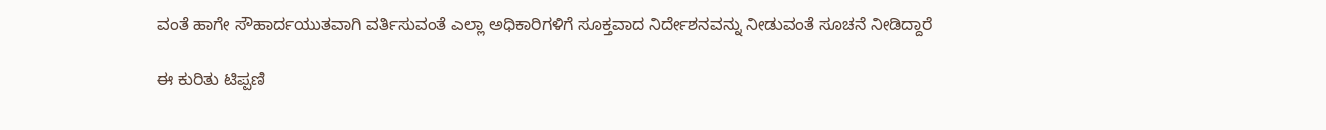ವಂತೆ ಹಾಗೇ ಸೌಹಾರ್ದಯುತವಾಗಿ ವರ್ತಿಸುವಂತೆ ಎಲ್ಲಾ ಅಧಿಕಾರಿಗಳಿಗೆ ಸೂಕ್ತವಾದ ನಿರ್ದೇಶನವನ್ನು ನೀಡುವಂತೆ ಸೂಚನೆ ನೀಡಿದ್ದಾರೆ

ಈ ಕುರಿತು ಟಿಪ್ಪಣಿ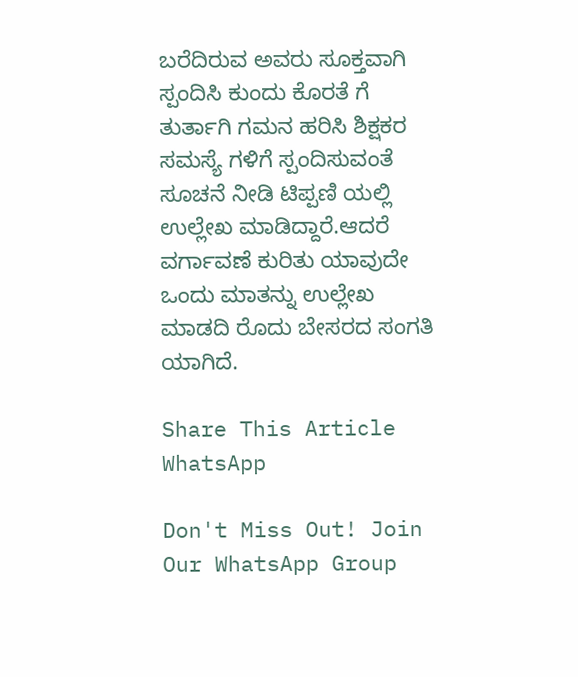ಬರೆದಿರುವ ಅವರು ಸೂಕ್ತವಾಗಿ ಸ್ಪಂದಿಸಿ ಕುಂದು ಕೊರತೆ ಗೆ ತುರ್ತಾಗಿ ಗಮನ ಹರಿಸಿ ಶಿಕ್ಷಕರ ಸಮಸ್ಯೆ ಗಳಿಗೆ ಸ್ಪಂದಿಸುವಂತೆ ಸೂಚನೆ ನೀಡಿ ಟಿಪ್ಪಣಿ ಯಲ್ಲಿ ಉಲ್ಲೇಖ ಮಾಡಿದ್ದಾರೆ.ಆದರೆ ವರ್ಗಾವಣೆ ಕುರಿತು ಯಾವುದೇ ಒಂದು ಮಾತನ್ನು ಉಲ್ಲೇಖ ಮಾಡದಿ ರೊದು ಬೇಸರದ ಸಂಗತಿ ಯಾಗಿದೆ.

Share This Article
WhatsApp

Don't Miss Out! Join Our WhatsApp Group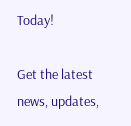Today!

Get the latest news, updates,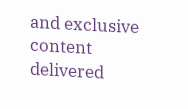and exclusive content delivered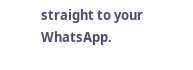straight to your WhatsApp.